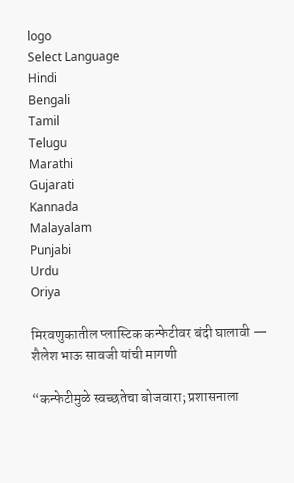logo
Select Language
Hindi
Bengali
Tamil
Telugu
Marathi
Gujarati
Kannada
Malayalam
Punjabi
Urdu
Oriya

मिरवणुकातील प्लास्टिक कन्फेटीवर बंदी घालावी — शैलेश भाऊ सावजी यांची मागणी

“कन्फेटीमुळे स्वच्छतेचा बोजवारा; प्रशासनाला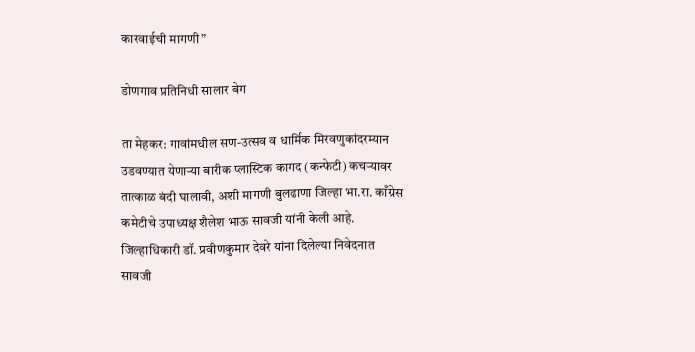कारवाईची मागणी”

डोणगाव प्रतिनिधी सालार बेग

ता मेहकर: गावांमधील सण-उत्सव व धार्मिक मिरवणुकांदरम्यान उडवण्यात येणाऱ्या बारीक प्लास्टिक कागद (कन्फेटी) कचऱ्यावर तात्काळ बंदी घालावी, अशी मागणी बुलढाणा जिल्हा भा.रा. काँग्रेस कमेटीचे उपाध्यक्ष शैलेश भाऊ सावजी यांनी केली आहे.
जिल्हाधिकारी डॉ. प्रवीणकुमार देवरे यांना दिलेल्या निवेदनात सावजी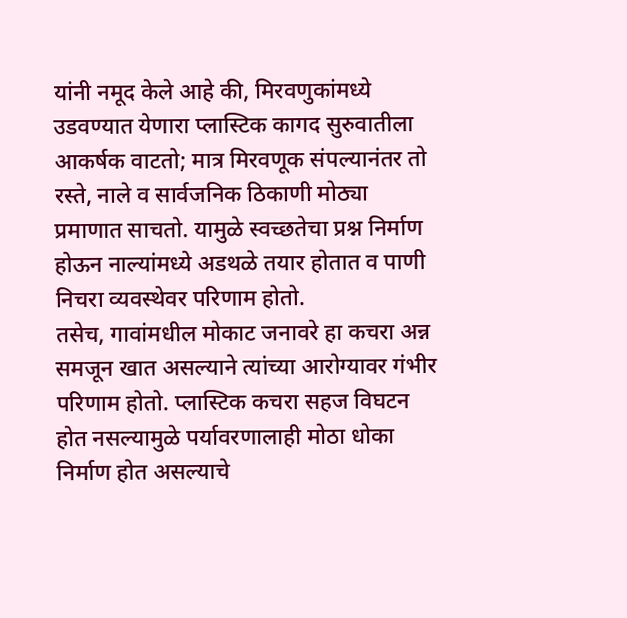यांनी नमूद केले आहे की, मिरवणुकांमध्ये उडवण्यात येणारा प्लास्टिक कागद सुरुवातीला आकर्षक वाटतो; मात्र मिरवणूक संपल्यानंतर तो रस्ते, नाले व सार्वजनिक ठिकाणी मोठ्या प्रमाणात साचतो. यामुळे स्वच्छतेचा प्रश्न निर्माण होऊन नाल्यांमध्ये अडथळे तयार होतात व पाणी निचरा व्यवस्थेवर परिणाम होतो.
तसेच, गावांमधील मोकाट जनावरे हा कचरा अन्न समजून खात असल्याने त्यांच्या आरोग्यावर गंभीर परिणाम होतो. प्लास्टिक कचरा सहज विघटन होत नसल्यामुळे पर्यावरणालाही मोठा धोका निर्माण होत असल्याचे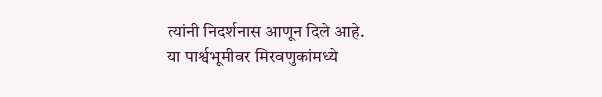त्यांनी निदर्शनास आणून दिले आहे.
या पार्श्वभूमीवर मिरवणुकांमध्ये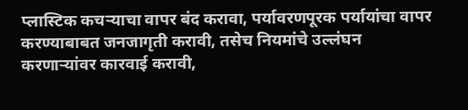प्लास्टिक कचऱ्याचा वापर बंद करावा, पर्यावरणपूरक पर्यायांचा वापर करण्याबाबत जनजागृती करावी, तसेच नियमांचे उल्लंघन करणाऱ्यांवर कारवाई करावी,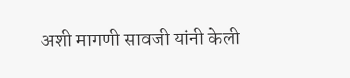अशी मागणी सावजी यांनी केली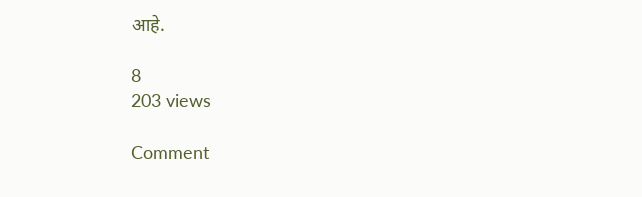आहे.

8
203 views

Comment